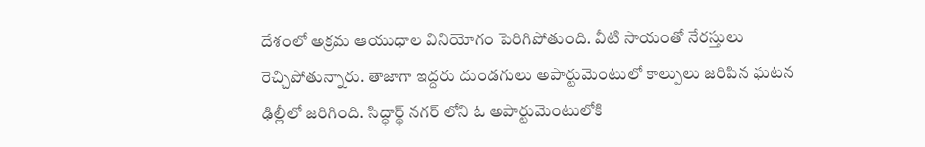దేశంలో అక్రమ ఆయుధాల వినియోగం పెరిగిపోతుంది. వీటి సాయంతో నేరస్తులు రెచ్చిపోతున్నారు. తాజాగా ఇద్దరు దుండగులు అపార్టుమెంటులో కాల్పులు జరిపిన ఘటన ఢిల్లీలో జరిగింది. సిద్ధార్థ్ నగర్ లోని ఓ అపార్టుమెంటులోకి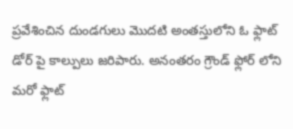ప్రవేశించిన దుండగులు మొదటి అంతస్తులోని ఓ ఫ్లాట్ డోర్ పై కాల్పులు జరిపారు. అనంతరం గ్రౌండ్ ఫ్లోర్ లోని మరో ఫ్లాట్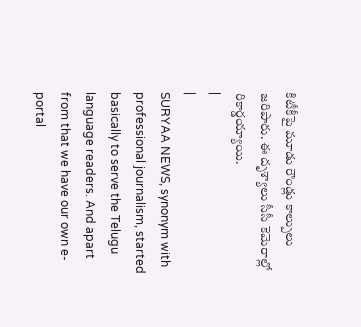కిటీకీపై మూడు రౌండ్లు కాల్పులు జరిపారు. ఈ దృశ్యాలు సీసీ కెమెరాల్లో రికార్డయ్యాయి.
|
|
SURYAA NEWS, synonym with professional journalism, started basically to serve the Telugu language readers. And apart from that we have our own e-portal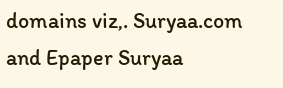domains viz,. Suryaa.com and Epaper Suryaa